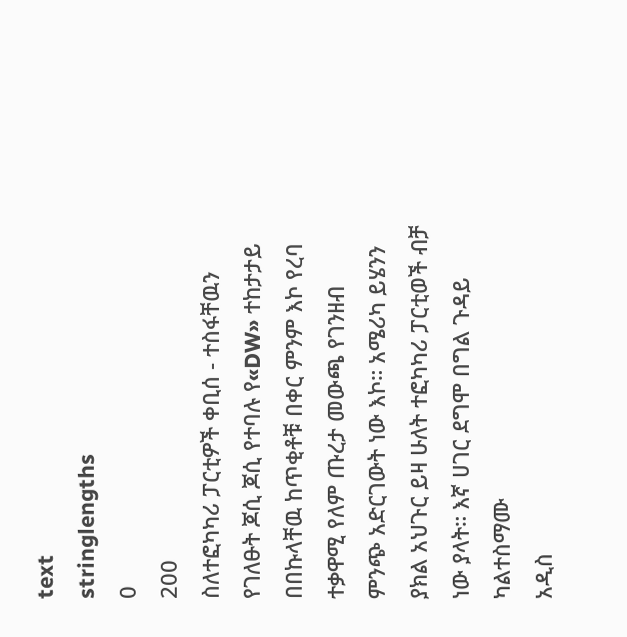text
stringlengths
0
200
ስለተፎካካሪ ፓርቲዎች ቀቢሰ - ተስፋቸዉን የገለፁት ጆሲ ጆሲ የተባሉ የ«DW» ተከታታይ በበኩላቸዉ ከጥቂቶቹ በቀር ምንም እኮ የረባ ተቃዋሚ የለም ጡረታ መውጫ የገንዘብ ምንጭ አድርገውት ነው እኮ። አሜሪካ ይሄንን ያክል አህጉር ይዛ ሁለት ተፎካካሪ ፓርቲወች ብቻ ነው ያላት። እኛ ሀገር ደግሞ በግል ጉዳይ ካልተስማሙ
አዲስ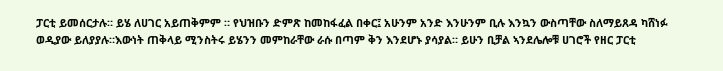ፓርቲ ይመሰርታሉ። ይሄ ለሀገር አይጠቅምም ። የህዝቡን ድምጽ ከመከፋፈል በቀር፤ አሁንም አንድ እንሁንም ቢሉ እንኳን ውስጣቸው ስለማይጸዳ ካሸነፉ ወዲያው ይለያያሉ።እውነት ጠቅላይ ሚንስትሩ ይሄንን መምከራቸው ራሱ በጣም ቅን እንደሆኑ ያሳያል። ይሁን ቢቻል ኣንደሌሎቹ ሀገሮች የዘር ፓርቲ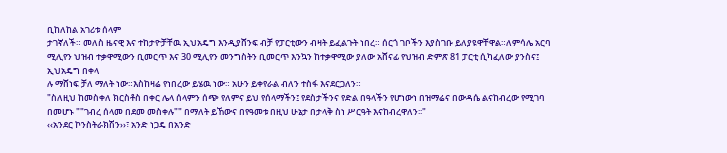ቢከለከል አገሪቱ ሰላም
ታገኛለች። መለስ ዜናዊ እና ተከታዮቻቸዉ ኢህአዴግ እንዲያሸንፍ ብቻ የፓርቲውን ብዛት ይፈልጉት ነበረ። ሰርጎ ገቦችን እያስገቡ ይለያዩዋቸዋል።ለምሳሌ አርባ ሚሊየን ህዝብ ተቃዋሚውን ቢመርጥ እና 30 ሚሊየን መንግስትን ቢመርጥ እንኳን ከተቃዋሚው ያለው አሸናፊ የህዝብ ድምጽ 81 ፓርቲ ሲካፈለው ያንስና፤ ኢህአዴግ በቀላ
ሉ ማሸነፍ ቻለ ማለት ነው።እስከዛሬ የነበረው ይሄዉ ነው። አሁን ይቀየራል ብለን ተስፋ እናደርጋለን።
"ስለዚህ ከመስቀለ ክርስቶስ በቀር ሌላ ሰላምን ሰጭ የለምና ይህ የሰላማችን፤ የደስታችንና የድል በዓላችን የሆነውነ በዝማሬና በውዳሴ ልናከብረው የሚገባ በመሆኑ ""ገብረ ሰላመ በደመ መስቀሉ"" በማለት ይኸውና በየዓመቱ በዚህ ሁኔታ በታላቅ ስነ ሥርዓት እናከብረዋለን፡፡"
‹‹አንደር ኮንስትራክሽን››፣ አንድ ነጋዴ በአንድ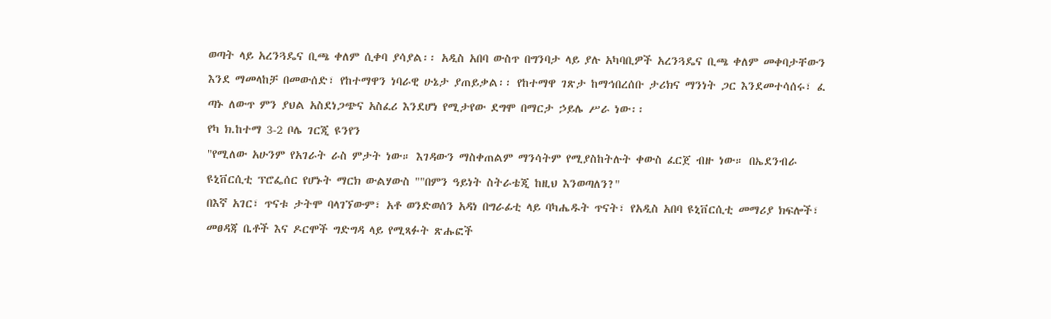ወጣት ላይ አረንጓዴና ቢጫ ቀለም ሲቀባ ያሳያል፡፡ አዲስ አበባ ውስጥ በግንባታ ላይ ያሉ አካባቢዎች አረንጓዴና ቢጫ ቀለም መቀባታቸውን እንደ ማመላከቻ በመውሰድ፣ የከተማዋን ነባራዊ ሁኔታ ያጠይቃል፡፡ የከተማዋ ገጽታ ከማኅበረሰቡ ታሪክና ማንነት ጋር እንደመተሳሰሩ፣ ፈ
ጣኑ ለውጥ ምን ያህል አስደነጋጭና አስፈሪ እንደሆነ የሚታየው ደግሞ በማርታ ኃይሌ ሥራ ነው፡፡
የካ ክ.ከተማ 3-2 ቦሌ ገርጂ ዩንየን
"የሚለው አሁንም የአገራት ራስ ምታት ነው። እገዳውን ማስቀጠልም ማንሳትም የሚያስከትሉት ቀውስ ፈርጀ ብዙ ነው። በኤደንብራ ዩኒቨርሲቲ ፕሮፌሰር የሆኑት ማርክ ውልሃውስ ""በምን ዓይነት ስትራቴጂ ከዚህ እንወጣለን?"
በእኛ አገር፣ ጥናቱ ታትሞ ባላገኘውም፣ አቶ ወንድወሰን አዳነ በግራፊቲ ላይ ባካሔዱት ጥናት፣ የአዲስ አበባ ዩኒቨርሲቲ መማሪያ ክፍሎች፣ መፀዳጃ ቤቶች እና ዶርሞች ግድግዳ ላይ የሚጻፉት ጽሑፎች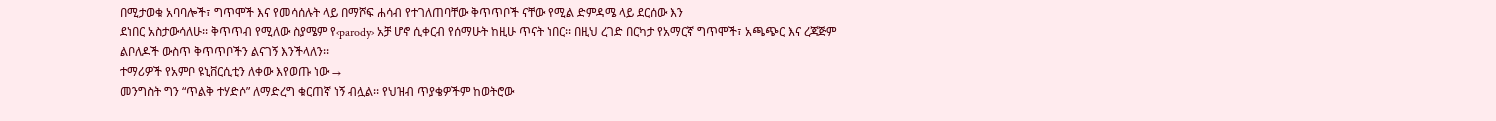በሚታወቁ አባባሎች፣ ግጥሞች እና የመሳሰሉት ላይ በማሾፍ ሐሳብ የተገለጠባቸው ቅጥጥቦች ናቸው የሚል ድምዳሜ ላይ ደርሰው እን
ደነበር አስታውሳለሁ፡፡ ቅጥጥብ የሚለው ስያሜም የ‹parody› አቻ ሆኖ ሲቀርብ የሰማሁት ከዚሁ ጥናት ነበር፡፡ በዚህ ረገድ በርካታ የአማርኛ ግጥሞች፣ አጫጭር እና ረጃጅም ልቦለዶች ውስጥ ቅጥጥቦችን ልናገኝ እንችላለን፡፡
ተማሪዎች የአምቦ ዩኒቨርሲቲን ለቀው እየወጡ ነው →
መንግስት ግን “ጥልቅ ተሃድሶ” ለማድረግ ቁርጠኛ ነኝ ብሏል፡፡ የህዝብ ጥያቄዎችም ከወትሮው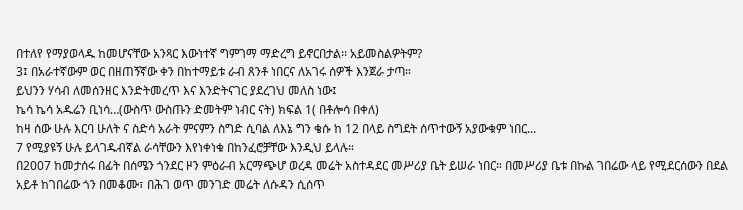በተለየ የማያወላዱ ከመሆናቸው አንጻር እውነተኛ ግምገማ ማድረግ ይኖርበታል፡፡ አይመስልዎትም?
3፤ በአራተኛውም ወር በዘጠኝኛው ቀን በከተማይቱ ራብ ጸንቶ ነበርና ለአገሩ ሰዎች እንጀራ ታጣ።
ይህንን ሃሳብ ለመሰንዘር እንድትመረጥ እና እንድትናገር ያደረገህ መለስ ነው፤
ኬሳ ኬሳ አዱሬን ቢነሳ…(ውስጥ ውስጡን ድመትም ነብር ናት) ክፍል 1( በቶሎሳ በቀለ)
ከዛ ሰው ሁሉ እርባ ሁለት ና ስድሳ አራት ምናምን ስግድ ሲባል ለእኔ ግን ቄሱ ከ 12 በላይ ስግደት ሰጥተውኝ አያውቁም ነበር...
7 የሚያዩኝ ሁሉ ይላገዱብኛል ራሳቸውን እየነቀነቁ በከንፈሮቻቸው እንዲህ ይላሉ።
በ2007 ከመታሰሩ በፊት በሰሜን ጎንደር ዞን ምዕራብ አርማጭሆ ወረዳ መሬት አስተዳደር መሥሪያ ቤት ይሠራ ነበር። በመሥሪያ ቤቱ በኩል ገበሬው ላይ የሚደርሰውን በደል አይቶ ከገበሬው ጎን በመቆሙ፣ በሕገ ወጥ መንገድ መሬት ለሱዳን ሲሰጥ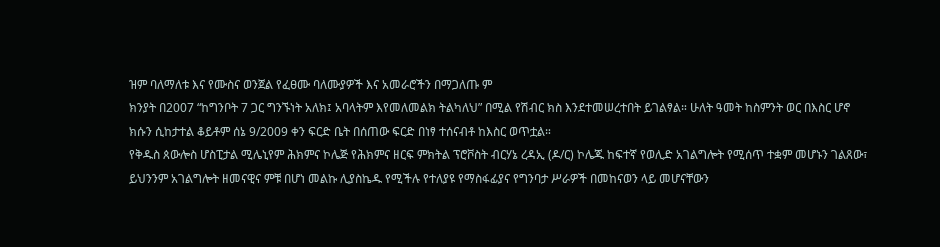ዝም ባለማለቱ እና የሙስና ወንጀል የፈፀሙ ባለሙያዎች እና አመራሮችን በማጋለጡ ም
ክንያት በ2007 “ከግንቦት 7 ጋር ግንኙነት አለክ፤ አባላትም እየመለመልክ ትልካለህ” በሚል የሽብር ክስ እንደተመሠረተበት ይገልፃል። ሁለት ዓመት ከስምንት ወር በእስር ሆኖ ክሱን ሲከታተል ቆይቶም ሰኔ 9/2009 ቀን ፍርድ ቤት በሰጠው ፍርድ በነፃ ተሰናብቶ ከእስር ወጥቷል።
የቅዱስ ጰውሎስ ሆስፒታል ሚሌኒየም ሕክምና ኮሌጅ የሕክምና ዘርፍ ምክትል ፕሮቮስት ብርሃኔ ረዳኢ (ዶ/ር) ኮሌጁ ከፍተኛ የወሊድ አገልግሎት የሚሰጥ ተቋም መሆኑን ገልጸው፣ ይህንንም አገልግሎት ዘመናዊና ምቹ በሆነ መልኩ ሊያስኬዱ የሚችሉ የተለያዩ የማስፋፊያና የግንባታ ሥራዎች በመከናወን ላይ መሆናቸውን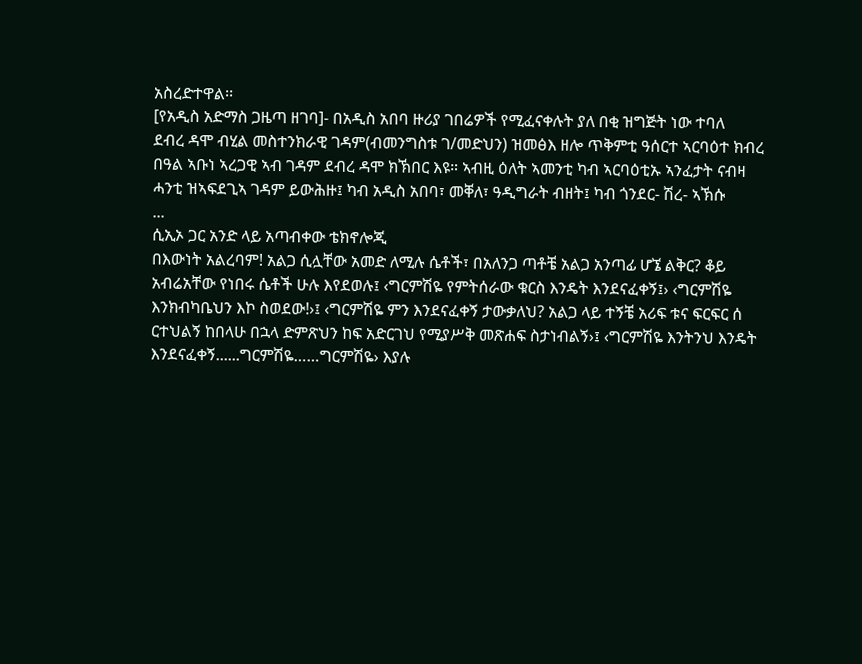አስረድተዋል፡፡
[የአዲስ አድማስ ጋዜጣ ዘገባ]- በአዲስ አበባ ዙሪያ ገበሬዎች የሚፈናቀሉት ያለ በቂ ዝግጅት ነው ተባለ
ደብረ ዳሞ ብሂል መስተንክራዊ ገዳም(ብመንግስቱ ገ/መድህን) ዝመፅእ ዘሎ ጥቅምቲ ዓሰርተ ኣርባዕተ ክብረ በዓል ኣቡነ ኣረጋዊ ኣብ ገዳም ደብረ ዳሞ ክኽበር እዩ። ኣብዚ ዕለት ኣመንቲ ካብ ኣርባዕቲኡ ኣንፈታት ናብዛ ሓንቲ ዝኣፍደጊኣ ገዳም ይውሕዙ፤ ካብ አዲስ አበባ፣ መቐለ፣ ዓዲግራት ብዘት፤ ካብ ጎንደር- ሽረ- ኣኽሱ
...
ሲኢኦ ጋር አንድ ላይ አጣብቀው ቴክኖሎጂ
በእውነት አልረባም! አልጋ ሲሏቸው አመድ ለሚሉ ሴቶች፣ በአለንጋ ጣቶቼ አልጋ አንጣፊ ሆኜ ልቅር? ቆይ አብሬአቸው የነበሩ ሴቶች ሁሉ እየደወሉ፤ ‹ግርምሽዬ የምትሰራው ቁርስ እንዴት እንደናፈቀኝ፤› ‹ግርምሽዬ እንክብካቤህን እኮ ስወደው!›፤ ‹ግርምሽዬ ምን እንደናፈቀኝ ታውቃለህ? አልጋ ላይ ተኝቼ አሪፍ ቱና ፍርፍር ሰ
ርተህልኝ ከበላሁ በኋላ ድምጽህን ከፍ አድርገህ የሚያሥቅ መጽሐፍ ስታነብልኝ›፤ ‹ግርምሽዬ እንትንህ እንዴት እንደናፈቀኝ......ግርምሽዬ……ግርምሽዬ› እያሉ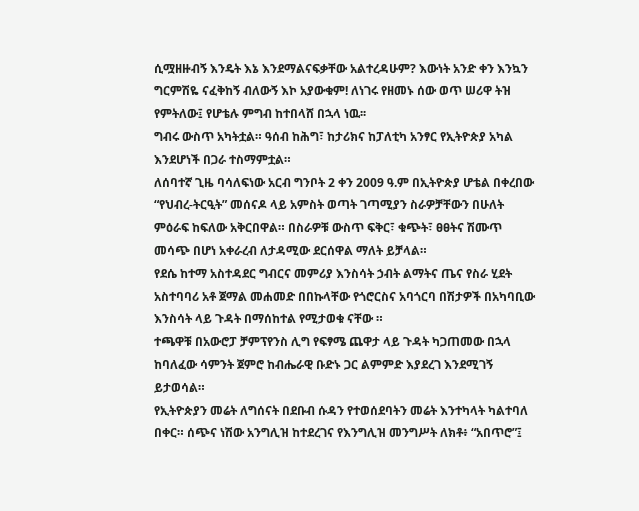ሲሟዘዙብኝ እንዴት እኔ እንደማልናፍቃቸው አልተረዳሁም? እውነት አንድ ቀን እንኳን ግርምሽዬ ናፈቅከኝ ብለውኝ እኮ አያውቁም! ለነገሩ የዘመኑ ሰው ወጥ ሠሪዋ ትዝ
የምትለው፤ የሆቴሉ ምግብ ከተበላሸ በኋላ ነዉ፡፡
ግብሩ ውስጥ አካትቷል። ዓሰብ ከሕግ፣ ከታሪክና ከፓለቲካ አንፃር የኢትዮጵያ አካል እንደሆነች በጋራ ተስማምቷል።
ለሰባተኛ ጊዜ ባሳለፍነው አርብ ግንቦት 2 ቀን 2009 ዓ.ም በኢትዮጵያ ሆቴል በቀረበው “የህብረ-ትርዒት” መሰናዶ ላይ አምስት ወጣት ገጣሚያን ስራዎቻቸውን በሁለት ምዕራፍ ከፍለው አቅርበዋል። በስራዎቹ ውስጥ ፍቅር፣ ቁጭት፣ ፀፀትና ሽሙጥ መሳጭ በሆነ አቀራረብ ለታዳሚው ደርሰዋል ማለት ይቻላል።
የደሴ ከተማ አስተዳደር ግብርና መምሪያ እንስሳት ኃብት ልማትና ጤና የስራ ሂደት አስተባባሪ አቶ ጀማል መሐመድ በበኩላቸው የጎሮርስና አባጎርባ በሽታዎች በአካባቢው እንስሳት ላይ ጉዳት በማሰከተል የሚታወቁ ናቸው ።
ተጫዋቹ በአውሮፓ ቻምፕየንስ ሊግ የፍፃሜ ጨዋታ ላይ ጉዳት ካጋጠመው በኋላ ከባለፈው ሳምንት ጀምሮ ከብሔራዊ ቡድኑ ጋር ልምምድ እያደረገ እንደሚገኝ ይታወሳል።
የኢትዮጵያን መሬት ለግሰናት በደቡብ ሱዳን የተወሰደባትን መሬት እንተካላት ካልተባለ በቀር። ሰጭና ነሽው አንግሊዝ ከተደረገና የእንግሊዝ መንግሥት ለክቶ፥ “አበጥሮ”፤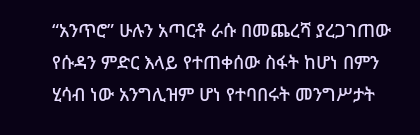“አንጥሮ” ሁሉን አጣርቶ ራሱ በመጨረሻ ያረጋገጠው የሱዳን ምድር እላይ የተጠቀሰው ስፋት ከሆነ በምን ሂሳብ ነው አንግሊዝም ሆነ የተባበሩት መንግሥታት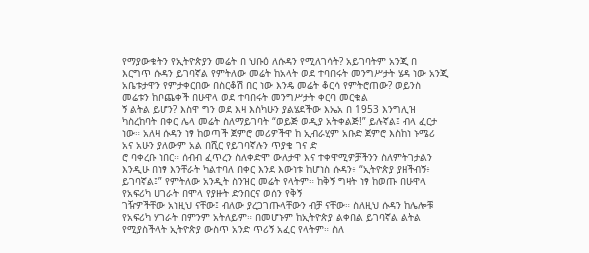የማያውቁትን የኢትዮጵያን መሬት በ ህቡዕ ለሱዳን የሚለገሳት? አይገባትም አንጂ በ እርግጥ ሱዳን ይገባኛል የምትለው መሬት ከአላት ወደ ተባበሩት መንግሥታት ሄዳ ነው አንጂ አቤቱታዋን የምታቀርበው በስርቆሽ በር ነው እንዴ መሬት ቆርሳ የምትሮጠው? ወይንስ መሬቱን ከቦጨቀች በሁዋላ ወደ ተባበሩት መንግሥታት ቀርባ መርቁል
ኝ ልትል ይሆን? እስዋ ግን ወደ እዛ እስካሁን ያልሄደችው እኤአ በ 1953 እንግሊዝ ካስረከባት በቀር ሌላ መሬት ስለማይገባት “ወይጅ ወዲያ አትቀልጅ!” ይሉኛል፤ ብላ ፈርታ ነው። አለዛ ሱዳን ነፃ ከወጣች ጀምሮ መሪዎችዋ ከ ኢብራሂም አቡድ ጀምሮ እስከነ ኑሜሪ አና አሁን ያለውም አል በሺር የይገባኛሉን ጥያቄ ገና ድ
ሮ ባቀረቡ ነበር። ሰብብ ፈጥረን ስለቀድሞ ውለታዋ እና ተቀዋሚዎቻችንን ስለምትገታልን እንዲሁ በነፃ እንቸራት ካልተባለ በቀር እንደ እውነቱ ከሆነስ ሱዳን፥ “ኢትዮጵያ ያዘችብኝ፥ ይገባኛል፤” የምትለው አንዲት ስንዝር መሬት የላትም። ከቅኝ ግዛት ነፃ ከወጡ በሁዋላ የአፍሪካ ሀገራት በሞላ የያዙት ድንበርና ወሰን የቅኝ
ገዥዎችቸው አነዚህ ናቸው፤ ብለው ያረጋገጡላቸውን ብቻ ናቸው። ስለዚህ ሱዳን ከሌሎቹ የአፍሪካ ሃገራት በምንም አትለይም። በመሆኑም ከኢትዮጵያ ልቀበል ይገባኛል ልትል የሚያስችላት ኢትዮጵያ ውስጥ አንድ ጥሪኝ አፈር የላትም። ስለ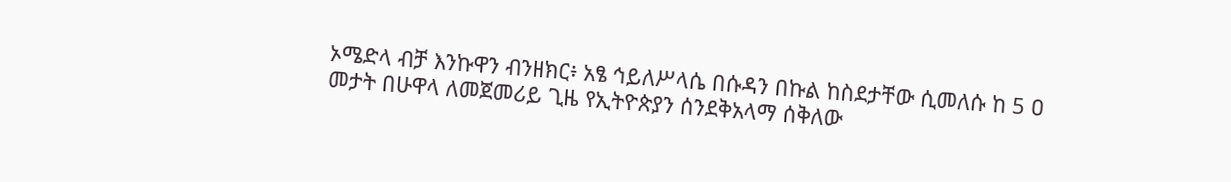ኦሜድላ ብቻ እንኩዋን ብንዘክር፥ አፄ ኅይለሥላሴ በሱዳን በኩል ከስደታቸው ሲመለሱ ከ 5 ዐ
መታት በሁዋላ ለመጀመሪይ ጊዜ የኢትዮጵያን ሰንደቅአላማ ሰቅለው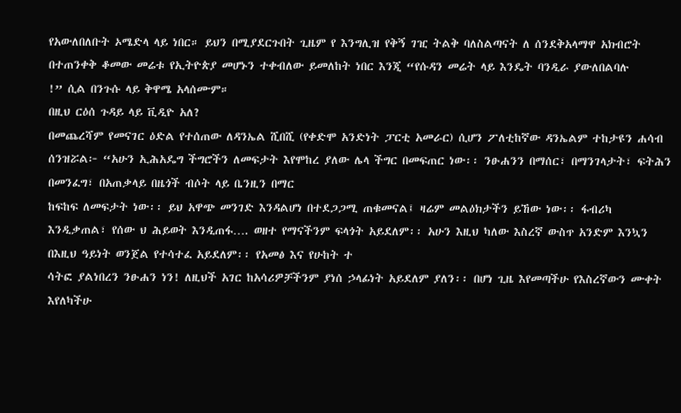የአውለበለቡት ኦሜድላ ላይ ነበር። ይህን በሚያደርጉበት ጊዜም የ እንግሊዝ የቅኝ ገዢ ትልቅ ባለስልጣናት ለ ሰንደቅአላማዋ አክብሮት በተጠንቀቅ ቆመው መሬቱ የኢትዮጵያ መሆኑን ተቀብለው ይመለከት ነበር እንጂ “የሱዳን መሬት ላይ እንዴት ባንዲራ ያውለበልባሉ
!” ሲል በንጉሱ ላይ ቅዋሜ አላሰሙም።
በዚህ ርዕሰ ጉዳይ ላይ ቪዲዮ አለ?
በመጨረሻም የመናገር ዕድል የተሰጠው ለዳንኤል ሺበሺ (የቀድሞ አንድነት ፓርቲ አመራር) ሲሆን ፖለቲከኛው ዳንኤልም ተከታዩን ሐሳብ ሰንዝሯል፦ “አሁን ኢሕአዴግ ችግሮችን ለመፍታት እየሞከረ ያለው ሌላ ችግር በመፍጠር ነው፡፡ ንፁሐንን በማሰር፣ በማንገላታት፣ ፍትሕን በመንፈግ፣ በአጠቃላይ በዜጎች ብሶት ላይ ቤንዚን በማር
ከፍከፍ ለመፍታት ነው፡፡ ይህ አዋጭ መንገድ እንዳልሆነ በተደጋጋሚ ጠቁመናል፤ ዛሬም መልዕክታችን ይኸው ነው፡፡ ፋብሪካ እንዲቃጠል፣ የሰው ህ ሕይወት እንዲጠፋ…. ወዘተ የማናችንም ፍላጎት አይደለም፡፡ አሁን እዚህ ካለው እስረኛ ውስጥ አንድም እንኳን በእዚህ ዓይነት ወንጀል የተሳተፈ አይደለም፡፡ የአመፅ እና የሁከት ተ
ሳትፎ ያልነበረን ንፁሐን ነን! ለዚህች አገር ከአሳሪዎቻችንም ያነሰ ኃላፊነት አይደለም ያለን፡፡ በሆነ ጊዜ እየመጣችሁ የእስረኛውን ሙቀት እየለካችሁ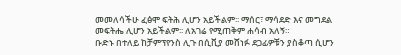መመለሳችሁ ፈፅሞ ፍትሕ ሊሆን አይችልም፡፡ ማሰር፣ ማሳደድ እና መግደል መፍትሔ ሊሆን አይችልም፡፡ ለአገሬ የሚጠቅም ሐሳብ አለኝ።
ቡድኑ በተለይ ከቻምፕየንስ ሊጉ በሲቪያ መሸነፉ ደጋፊዎቹን ያስቆጣ ሲሆን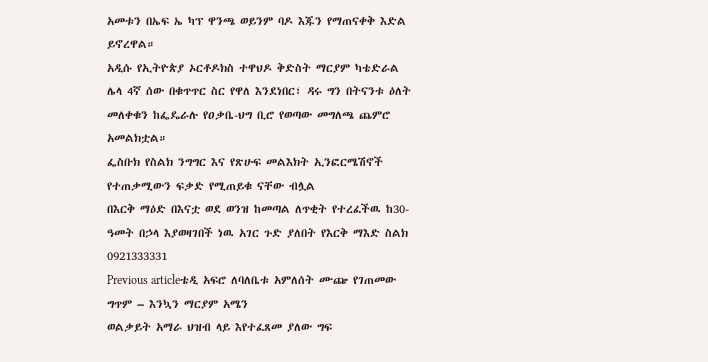አመቱን በኤፍ ኤ ካፕ ዋንጫ ወይንም ባዶ እጁን የማጠናቀቅ እድል ይኖረዋል።
አዲሱ የኢትዮጵያ ኦርቶዶክስ ተዋህዶ ቅድስት ማርያም ካቴድራል
ሌላ 4ኛ ሰው በቁጥጥር ስር የዋለ እንደነበር፣ ዳሩ ግን በትናንቱ ዕለት መለቀቁን ከፌዴራሉ የዐቃቤ-ህግ ቢሮ የወጣው መግለጫ ጨምሮ አመልክቷል።
ፌስቡክ የስልክ ንግግር እና የጽሁፍ መልእክት ኢንፎርሜሽኖች የተጠቃሚውን ፍቃድ የሚጠይቁ ናቸው ብሏል
በእርቅ ማዕድ በእናቷ ወደ ወንዝ ከመጣል ለጥቂት የተረፈችዉ ከ30-ዓመት በኃላ እያወዛገበች ነዉ አገር ጉድ ያለበት የእርቅ ማእድ ስልክ 0921333331
Previous articleቴዲ አፍሮ ለባለቤቱ አምለሰት ሙጬ የገጠመው ግጥም – እንኳን ማርያም አሜን
ወልቃይት አማራ ህዝብ ላይ እየተፈጸመ ያለው ግፍ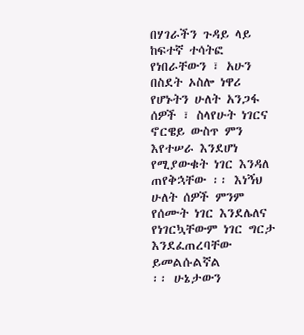በሃገራችን ጉዳይ ላይ ከፍተኛ ተሳትፎ የነበራቸውን ፣ አሁን በስደት ኦስሎ ነዋሪ የሆኑትን ሁለት አንጋፋ ሰዎች ፣ ስላየሁት ነገርና ኖርዌይ ውስጥ ምን እየተሠራ እንደሆነ የሚያውቁት ነገር እንዳለ ጠየቅኋቸው ፡፡ እነኝህ ሁለት ሰዎች ምንም የሰሙት ነገር እንደሌለና የነገርኳቸውም ነገር ግርታ እንደፈጠረባቸው ይመልሱልኛል
፡፡ ሁኔታውን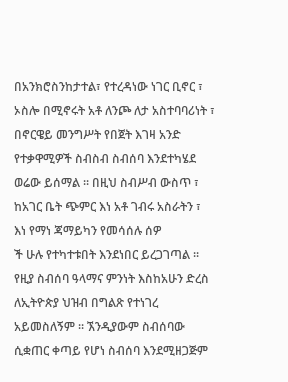በአንክሮስንከታተል፣ የተረዳነው ነገር ቢኖር ፣ ኦስሎ በሚኖሩት አቶ ለንጮ ለታ አስተባባሪነት ፣ በኖርዌይ መንግሥት የበጀት እገዛ አንድ የተቃዋሚዎች ስብስብ ስብሰባ እንደተካሄደ ወሬው ይሰማል ፡፡ በዚህ ስብሥብ ውስጥ ፣ ከአገር ቤት ጭምር እነ አቶ ገብሩ አስራትን ፣ እነ የማነ ጃማይካን የመሳሰሉ ሰዎ
ች ሁሉ የተካተቱበት እንደነበር ይረጋገጣል ፡፡ የዚያ ስብሰባ ዓላማና ምንነት እስከአሁን ድረስ ለኢትዮጵያ ህዝብ በግልጽ የተነገረ አይመስለኝም ፡፡ ኧንዲያውም ስብሰባው ሲቋጠር ቀጣይ የሆነ ስብሰባ እንደሚዘጋጅም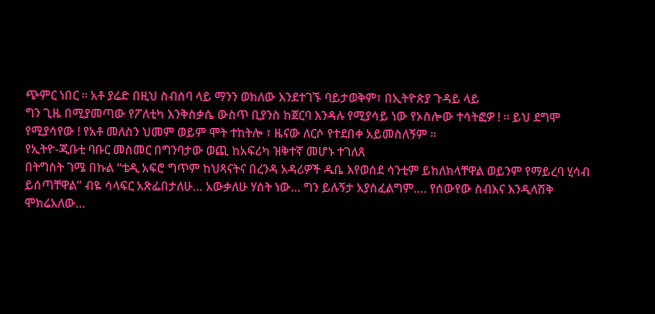ጭምር ነበር ፡፡ አቶ ያሬድ በዚህ ስብሰባ ላይ ማንን ወክለው እንደተገኙ ባይታወቅም፣ በኢትዮጵያ ጉዳይ ላይ
ግን ጊዜ በሚያመጣው የፖለቲካ እንቅስቃሴ ውስጥ ቢያንስ ከጀርባ እንዳሉ የሚያሳይ ነው የኦስሎው ተሳትፎዎ ! ፡፡ ይህ ደግሞ የሚያሳየው ! የአቶ መለስን ህመም ወይም ሞት ተከትሎ ፣ ዜናው ለርሶ የተደበቀ አይመስለኝም ፡፡
የኢትዮ-ጂቡቲ ባቡር መስመር በግንባታው ወጪ ከአፍሪካ ዝቅተኛ መሆኑ ተገለጸ
በትግስት ገሜ በኩል “ቴዲ አፍሮ ግጥም ከህጻናትና በረንዳ አዳሪዎች ዱቤ እየወሰደ ሳንቲም ይከለክላቸዋል ወይንም የማይረባ ሂሳብ ይሰጣቸዋል” ብዬ ሳላፍር አጽፌበታለሁ… አውቃለሁ ሃሰት ነው… ግን ይሉኝታ አያስፈልግም…. የሰውየው ስብእና እንዲላሽቅ ሞክሬአለው…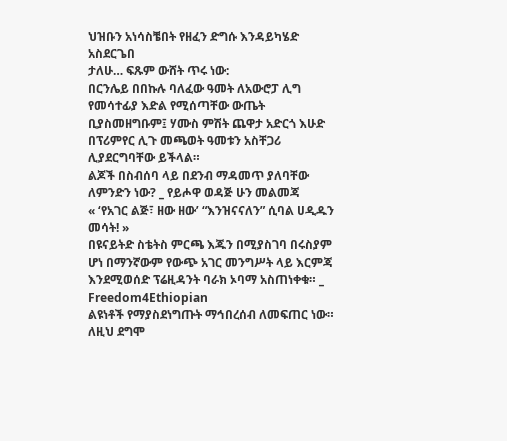ህዝቡን አነሳስቼበት የዘፈን ድግሱ እንዳይካሄድ አስደርጌበ
ታለሁ… ፍጹም ውሸት ጥሩ ነው:
በርንሌይ በበኩሉ ባለፈው ዓመት ለአውሮፓ ሊግ የመሳተፊያ እድል የሚሰጣቸው ውጤት ቢያስመዘግቡም፤ ሃሙስ ምሽት ጨዋታ አድርጎ እሁድ በፕሪምየር ሊጉ መጫወት ዓመቱን አስቸጋሪ ሊያደርግባቸው ይችላል።
ልጆች በስብሰባ ላይ በደንብ ማዳመጥ ያለባቸው ለምንድን ነው? _ የይሖዋ ወዳጅ ሁን መልመጃ
« ‘የአገር ልጅ፣ ዘው ዘው’ “እንዝናናለን” ሲባል ሀዲዱን መሳት! »
በዩናይትድ ስቴትስ ምርጫ እጁን በሚያስገባ በሩስያም ሆነ በማንኛውም የውጭ አገር መንግሥት ላይ እርምጃ እንደሚወሰድ ፕሬዚዳንት ባራክ ኦባማ አስጠነቀቁ። _ Freedom4Ethiopian
ልዩነቶች የማያስደነግጡት ማኅበረሰብ ለመፍጠር ነው። ለዚህ ደግሞ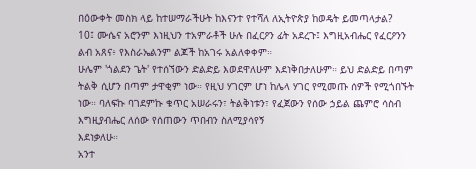በዕውቀት መስክ ላይ ከተሠማራችሁት ከእናንተ የተሻለ ለኢትዮጵያ ከወዴት ይመጣላታል?
10፤ ሙሴና አሮንም እነዚህን ተአምራቶች ሁሉ በፈርዖን ፊት አደረጉ፤ እግዚአብሔር የፈርዖንን ልብ አጸና፥ የእስራኤልንም ልጆች ከአገሩ አልለቀቀም።
ሁሌም 'ጎልደን ጌት' የተሰኘውን ድልድይ እወደዋለሁም እደነቅበታለሁም። ይህ ድልድይ በጣም ትልቅ ሲሆን በጣም ታዋቂም ነው። የዚህ ሃገርም ሆነ ከሌላ ሃገር የሚመጡ ሰዎች የሚጎበኙት ነው። ባለፍኩ ባገደምኩ ቁጥር አሠራሩን፣ ትልቅነቱን፣ የፈጀውን የሰው ኃይል ጨምሮ ሳስብ እግዚያብሔር ለሰው የሰጠውን ጥበብን ስለሚያሳየኝ
እደነቃለሁ።
አንተ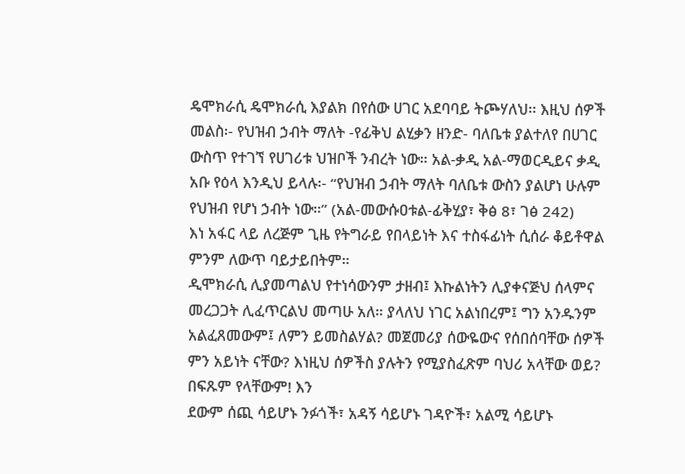ዴሞክራሲ ዴሞክራሲ እያልክ በየሰው ሀገር አደባባይ ትጮሃለህ፡፡ እዚህ ሰዎች
መልስ፡- የህዝብ ኃብት ማለት -የፊቅህ ልሂቃን ዘንድ- ባለቤቱ ያልተለየ በሀገር ውስጥ የተገኘ የሀገሪቱ ህዝቦች ንብረት ነው። አል-ቃዲ አል-ማወርዲይና ቃዲ አቡ የዕላ እንዲህ ይላሉ፡- “የህዝብ ኃብት ማለት ባለቤቱ ውስን ያልሆነ ሁሉም የህዝብ የሆነ ኃብት ነው።” (አል-መውሱዐቱል-ፊቅሂያ፣ ቅፅ 8፣ ገፅ 242)
እነ አፋር ላይ ለረጅም ጊዜ የትግራይ የበላይነት እና ተስፋፊነት ሲሰራ ቆይቶዋል ምንም ለውጥ ባይታይበትም።
ዲሞክራሲ ሊያመጣልህ የተነሳውንም ታዘብ፤ እኩልነትን ሊያቀናጅህ ሰላምና መረጋጋት ሊፈጥርልህ መጣሁ አለ። ያላለህ ነገር አልነበረም፤ ግን አንዱንም አልፈጸመውም፤ ለምን ይመስልሃል? መጀመሪያ ሰውዬውና የሰበሰባቸው ሰዎች ምን አይነት ናቸው? እነዚህ ሰዎችስ ያሉትን የሚያስፈጽም ባህሪ አላቸው ወይ? በፍጹም የላቸውም! እን
ደውም ሰጪ ሳይሆኑ ንፉጎች፣ አዳኝ ሳይሆኑ ገዳዮች፣ አልሚ ሳይሆኑ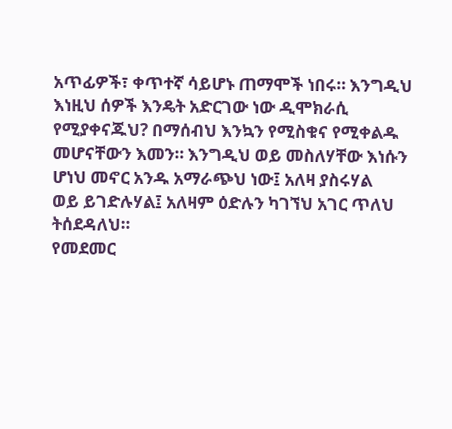አጥፊዎች፣ ቀጥተኛ ሳይሆኑ ጠማሞች ነበሩ። እንግዲህ እነዚህ ሰዎች እንዴት አድርገው ነው ዲሞክራሲ የሚያቀናጁህ? በማሰብህ እንኳን የሚስቁና የሚቀልዱ መሆናቸውን እመን። እንግዲህ ወይ መስለሃቸው እነሱን ሆነህ መኖር አንዱ አማራጭህ ነው፤ አለዛ ያስሩሃል
ወይ ይገድሉሃል፤ አለዛም ዕድሉን ካገኘህ አገር ጥለህ ትሰደዳለህ።
የመደመር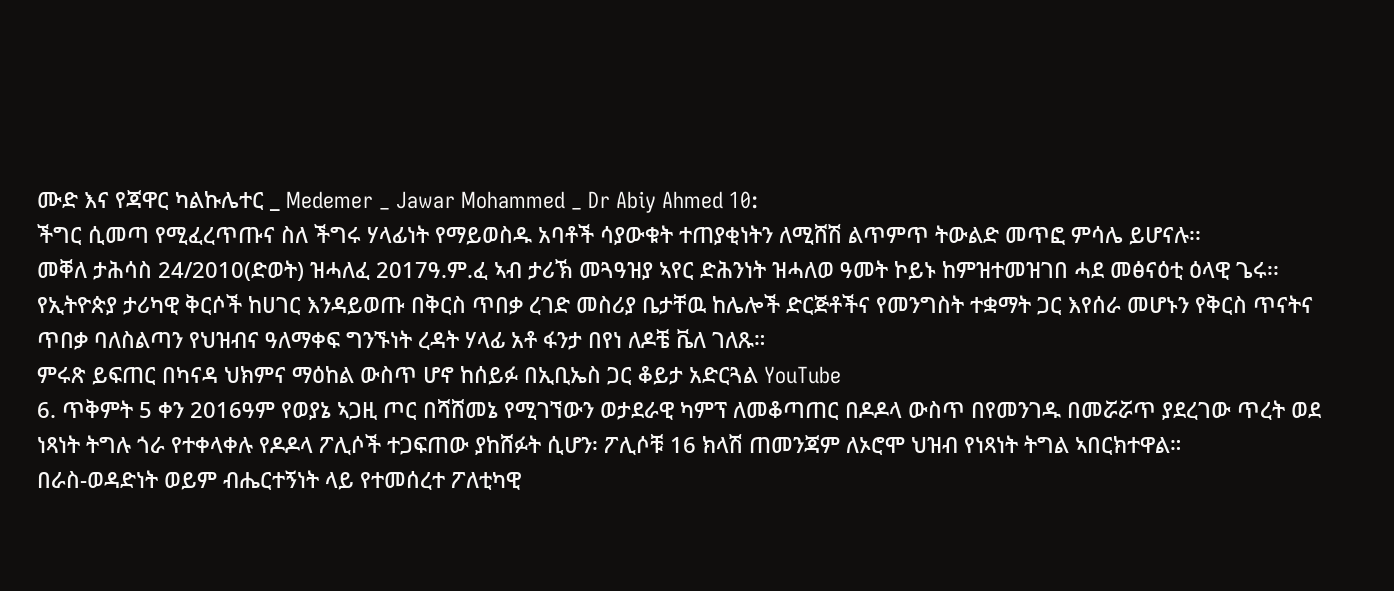ሙድ እና የጃዋር ካልኩሌተር _ Medemer _ Jawar Mohammed _ Dr Abiy Ahmed 10:
ችግር ሲመጣ የሚፈረጥጡና ስለ ችግሩ ሃላፊነት የማይወስዱ አባቶች ሳያውቁት ተጠያቂነትን ለሚሸሽ ልጥምጥ ትውልድ መጥፎ ምሳሌ ይሆናሉ፡፡
መቐለ ታሕሳስ 24/2010(ድወት) ዝሓለፈ 2017ዓ.ም.ፈ ኣብ ታሪኽ መጓዓዝያ ኣየር ድሕንነት ዝሓለወ ዓመት ኮይኑ ከምዝተመዝገበ ሓደ መፅናዕቲ ዕላዊ ጌሩ፡፡
የኢትዮጵያ ታሪካዊ ቅርሶች ከሀገር እንዳይወጡ በቅርስ ጥበቃ ረገድ መስሪያ ቤታቸዉ ከሌሎች ድርጅቶችና የመንግስት ተቋማት ጋር እየሰራ መሆኑን የቅርስ ጥናትና ጥበቃ ባለስልጣን የህዝብና ዓለማቀፍ ግንኙነት ረዳት ሃላፊ አቶ ፋንታ በየነ ለዶቼ ቬለ ገለጹ።
ምሩጽ ይፍጠር በካናዳ ህክምና ማዕከል ውስጥ ሆኖ ከሰይፉ በኢቢኤስ ጋር ቆይታ አድርጓል YouTube
6. ጥቅምት 5 ቀን 2016ዓም የወያኔ ኣጋዚ ጦር በሻሸመኔ የሚገኘውን ወታደራዊ ካምፕ ለመቆጣጠር በዶዶላ ውስጥ በየመንገዱ በመሯሯጥ ያደረገው ጥረት ወደ ነጻነት ትግሉ ጎራ የተቀላቀሉ የዶዶላ ፖሊሶች ተጋፍጠው ያከሸፉት ሲሆን፡ ፖሊሶቹ 16 ክላሽ ጠመንጃም ለኦሮሞ ህዝብ የነጻነት ትግል ኣበርክተዋል።
በራስ-ወዳድነት ወይም ብሔርተኝነት ላይ የተመሰረተ ፖለቲካዊ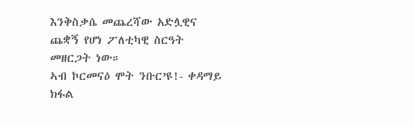እንቅስቃሴ መጨረሻው አድሏዊና ጨቋኝ የሆነ ፖለቲካዊ ስርዓት መዘርጋት ነው።
ኣብ ኮርመናዕ ሞት ንቡር’ዩ!- ቀዳማይ ክፋል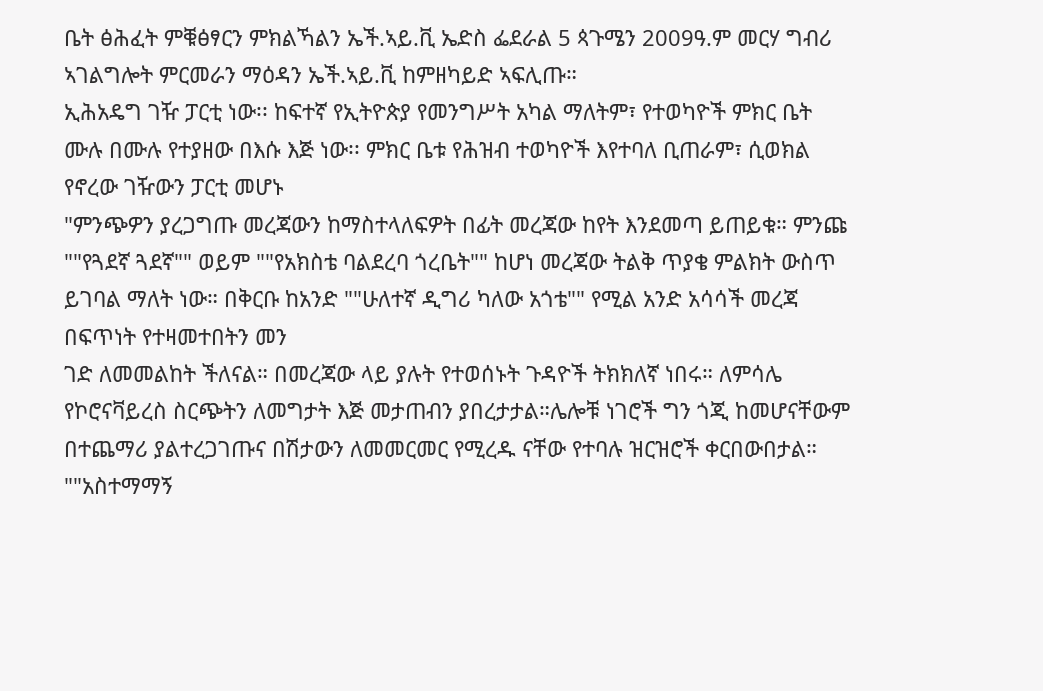ቤት ፅሕፈት ምቑፅፃርን ምክልኻልን ኤች.ኣይ.ቪ ኤድስ ፌደራል 5 ጳጉሜን 2009ዓ.ም መርሃ ግብሪ ኣገልግሎት ምርመራን ማዕዳን ኤች.ኣይ.ቪ ከምዘካይድ ኣፍሊጡ።
ኢሕአዴግ ገዥ ፓርቲ ነው፡፡ ከፍተኛ የኢትዮጵያ የመንግሥት አካል ማለትም፣ የተወካዮች ምክር ቤት ሙሉ በሙሉ የተያዘው በእሱ እጅ ነው፡፡ ምክር ቤቱ የሕዝብ ተወካዮች እየተባለ ቢጠራም፣ ሲወክል የኖረው ገዥውን ፓርቲ መሆኑ
"ምንጭዎን ያረጋግጡ መረጃውን ከማስተላለፍዎት በፊት መረጃው ከየት እንደመጣ ይጠይቁ። ምንጩ ""የጓደኛ ጓደኛ"" ወይም ""የአክስቴ ባልደረባ ጎረቤት"" ከሆነ መረጃው ትልቅ ጥያቄ ምልክት ውስጥ ይገባል ማለት ነው። በቅርቡ ከአንድ ""ሁለተኛ ዲግሪ ካለው አጎቴ"" የሚል አንድ አሳሳች መረጃ በፍጥነት የተዛመተበትን መን
ገድ ለመመልከት ችለናል። በመረጃው ላይ ያሉት የተወሰኑት ጉዳዮች ትክክለኛ ነበሩ። ለምሳሌ የኮሮናቫይረስ ስርጭትን ለመግታት እጅ መታጠብን ያበረታታል።ሌሎቹ ነገሮች ግን ጎጂ ከመሆናቸውም በተጨማሪ ያልተረጋገጡና በሽታውን ለመመርመር የሚረዱ ናቸው የተባሉ ዝርዝሮች ቀርበውበታል። ""አስተማማኝ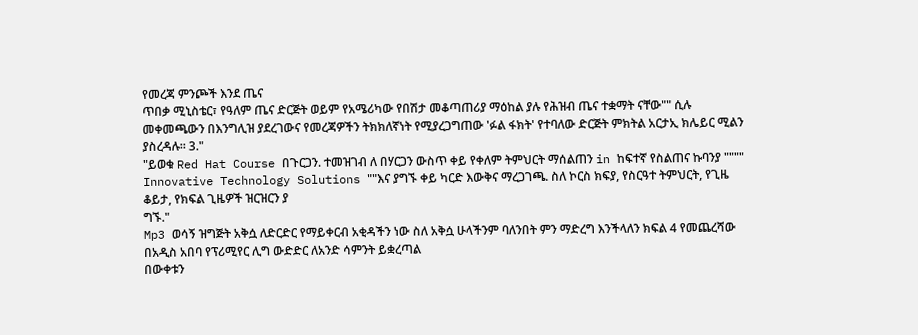የመረጃ ምንጮች እንደ ጤና
ጥበቃ ሚኒስቴር፣ የዓለም ጤና ድርጅት ወይም የአሜሪካው የበሽታ መቆጣጠሪያ ማዕከል ያሉ የሕዝብ ጤና ተቋማት ናቸው"" ሲሉ መቀመጫውን በእንግሊዝ ያደረገውና የመረጃዎችን ትክክለኛነት የሚያረጋግጠው 'ፉል ፋክት' የተባለው ድርጅት ምክትል አርታኢ ክሌይር ሚልን ያስረዳሉ። 3."
"ይወቁ Red Hat Course በጉርጋን. ተመዝገብ ለ በሃርጋን ውስጥ ቀይ የቀለም ትምህርት ማሰልጠን in ከፍተኛ የስልጠና ኩባንያ """" Innovative Technology Solutions ""እና ያግኙ ቀይ ካርድ እውቅና ማረጋገጫ. ስለ ኮርስ ክፍያ, የስርዓተ ትምህርት, የጊዜ ቆይታ, የክፍል ጊዜዎች ዝርዝርን ያ
ግኙ."
Mp3 ወሳኝ ዝግጅት አቅሷ ለድርድር የማይቀርብ አቂዳችን ነው ስለ አቅሷ ሁላችንም ባለንበት ምን ማድረግ እንችላለን ክፍል 4 የመጨረሻው
በአዲስ አበባ የፕሪሚየር ሊግ ውድድር ለአንድ ሳምንት ይቋረጣል
በውቀቱን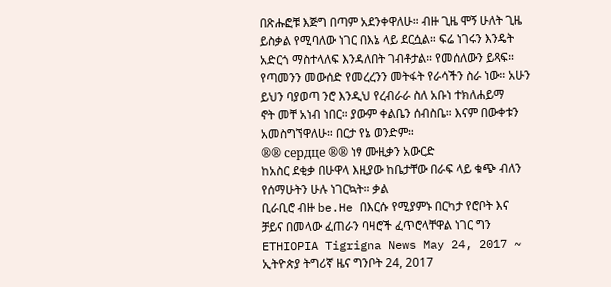በጽሑፎቹ እጅግ በጣም አደንቀዋለሁ። ብዙ ጊዜ ሞኝ ሁለት ጊዜ ይስቃል የሚባለው ነገር በእኔ ላይ ደርሷል። ፍሬ ነገሩን እንዴት አድርጎ ማስተላለፍ እንዳለበት ገብቶታል። የመሰለውን ይጻፍ። የጣመንን መውሰድ የመረረንን መትፋት የራሳችን ስራ ነው። አሁን ይህን ባያወጣ ንሮ እንዲህ የረብራራ ስለ አቡነ ተክለሐይማ
ኖት መቸ አነብ ነበር። ያውም ቀልቤን ሰብስቤ። እናም በውቀቱን አመስግኘዋለሁ። በርታ የኔ ወንድም።
®® сердце ®® ነፃ ሙዚቃን አውርድ
ከአስር ደቂቃ በሁዋላ እዚያው ከቤታቸው በራፍ ላይ ቁጭ ብለን የሰማሁትን ሁሉ ነገርኳት። ቃል
ቢራቢሮ ብዙ be.He በእርሱ የሚያምኑ በርካታ የሮቦት እና ቻይና በመላው ፈጠራን ባዛሮች ፈጥሮላቸዋል ነገር ግን
ETHIOPIA Tigrigna News May 24, 2017 ~ ኢትዮጵያ ትግሪኛ ዜና ግንቦት 24, 2017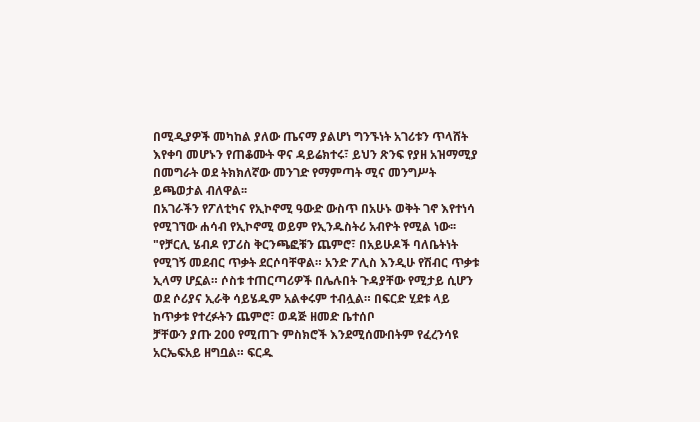በሚዲያዎች መካከል ያለው ጤናማ ያልሆነ ግንኙነት አገሪቱን ጥላሸት እየቀባ መሆኑን የጠቆሙት ዋና ዳይሬክተሩ፣ ይህን ጽንፍ የያዘ አዝማሚያ በመግራት ወደ ትክክለኛው መንገድ የማምጣት ሚና መንግሥት ይጫወታል ብለዋል፡፡
በአገራችን የፖለቲካና የኢኮኖሚ ዓውድ ውስጥ በአሁኑ ወቅት ገኖ እየተነሳ የሚገኘው ሐሳብ የኢኮኖሚ ወይም የኢንዱስትሪ አብዮት የሚል ነው፡፡
"የቻርሊ ሄብዶ የፓሪስ ቅርንጫፎቹን ጨምሮ፣ በአይሁዶች ባለቤትነት የሚገኝ መደብር ጥቃት ደርሶባቸዋል። አንድ ፖሊስ እንዲሁ የሽብር ጥቃቱ ኢላማ ሆኗል። ሶስቱ ተጠርጣሪዎች በሌሉበት ጉዳያቸው የሚታይ ሲሆን ወደ ሶሪያና ኢራቅ ሳይሄዱም አልቀሩም ተብሏል። በፍርድ ሂደቱ ላይ ከጥቃቱ የተረፉትን ጨምሮ፣ ወዳጅ ዘመድ ቤተሰቦ
ቻቸውን ያጡ 200 የሚጠጉ ምስክሮች እንደሚሰሙበትም የፈረንሳዩ አርኤፍአይ ዘግቧል። ፍርዱ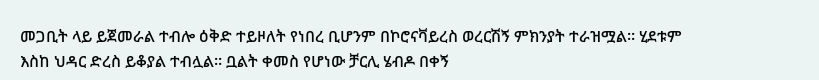መጋቢት ላይ ይጀመራል ተብሎ ዕቅድ ተይዞለት የነበረ ቢሆንም በኮሮናቫይረስ ወረርሽኝ ምክንያት ተራዝሟል። ሂደቱም እስከ ህዳር ድረስ ይቆያል ተብሏል። ቧልት ቀመስ የሆነው ቻርሊ ሄብዶ በቀኝ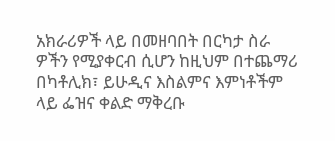አክራሪዎች ላይ በመዘባበት በርካታ ስራ
ዎችን የሚያቀርብ ሲሆን ከዚህም በተጨማሪ በካቶሊክ፣ ይሁዲና እስልምና እምነቶችም ላይ ፌዝና ቀልድ ማቅረቡ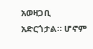አወዛጋቢ አድርጎታል። ሆኖም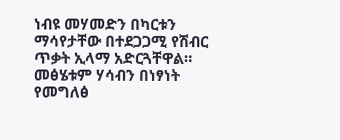ነብዩ መሃመድን በካርቱን ማሳየታቸው በተደጋጋሚ የሽብር ጥቃት ኢላማ አድርጓቸዋል። መፅሄቱም ሃሳብን በነፃነት የመግለፅ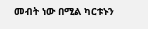መብት ነው በሚል ካርቱኑን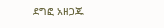ደግፎ አዘጋጁ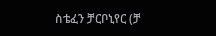ስቴፈን ቻርቦኒየር (ቻ